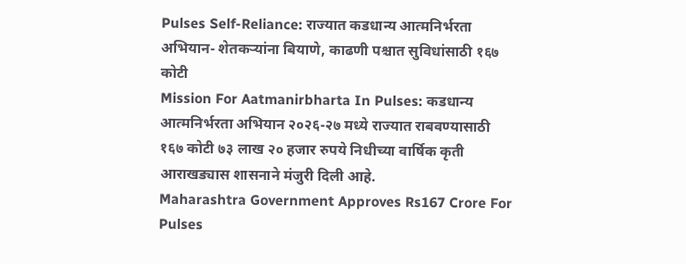Pulses Self-Reliance: राज्यात कडधान्य आत्मनिर्भरता अभियान- शेतकऱ्यांना बियाणे, काढणी पश्चात सुविधांसाठी १६७ कोटी
Mission For Aatmanirbharta In Pulses: कडधान्य आत्मनिर्भरता अभियान २०२६-२७ मध्ये राज्यात राबवण्यासाठी १६७ कोटी ७३ लाख २० हजार रुपये निधीच्या वार्षिक कृती आराखड्यास शासनाने मंजुरी दिली आहे.
Maharashtra Government Approves Rs167 Crore For Pulses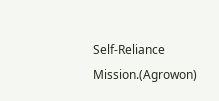Self-Reliance Mission.(Agrowon)